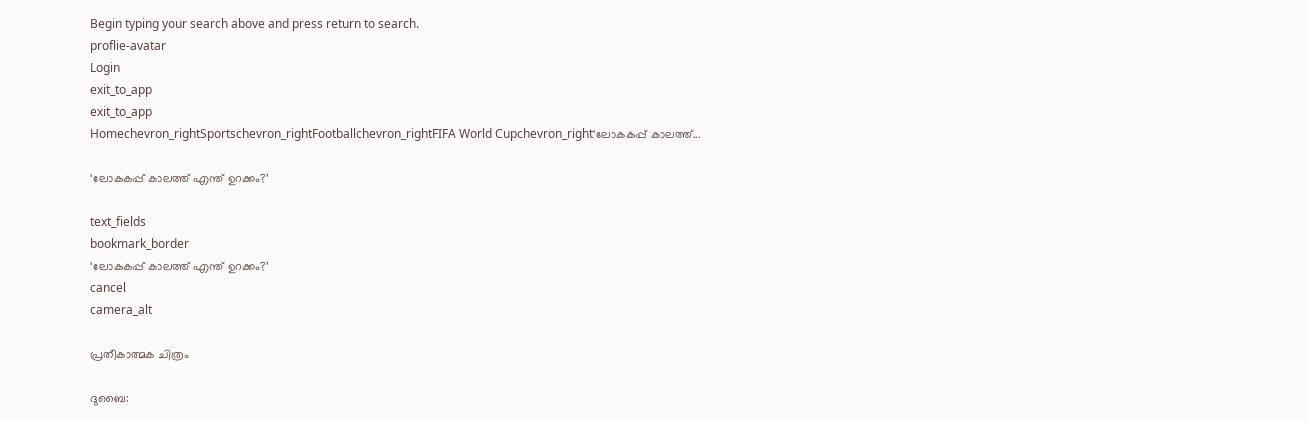Begin typing your search above and press return to search.
proflie-avatar
Login
exit_to_app
exit_to_app
Homechevron_rightSportschevron_rightFootballchevron_rightFIFA World Cupchevron_right‘ലോകകപ്പ് കാലത്ത്...

‘ലോകകപ്പ് കാലത്ത് എന്ത് ഉറക്കം?’

text_fields
bookmark_border
‘ലോകകപ്പ് കാലത്ത് എന്ത് ഉറക്കം?’
cancel
camera_alt

പ്രതീകാത്മക ചിത്രം

ദുബൈ: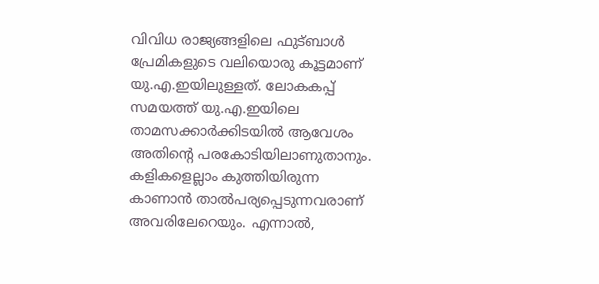വിവിധ രാജ്യങ്ങളിലെ ഫുട്ബാൾ പ്രേമികളുടെ വലിയൊരു കൂട്ടമാണ് യു.എ.ഇയിലുള്ളത്. ലോകകപ്പ് സമയത്ത് യു.എ.ഇയിലെ താമസക്കാർക്കിടയിൽ ആവേശം അതിന്‍റെ പരകോടിയിലാണുതാനും. കളികളെല്ലാം കുത്തിയിരുന്ന കാണാൻ താൽപര്യപ്പെടുന്നവരാണ് അവരിലേറെയും. എന്നാൽ,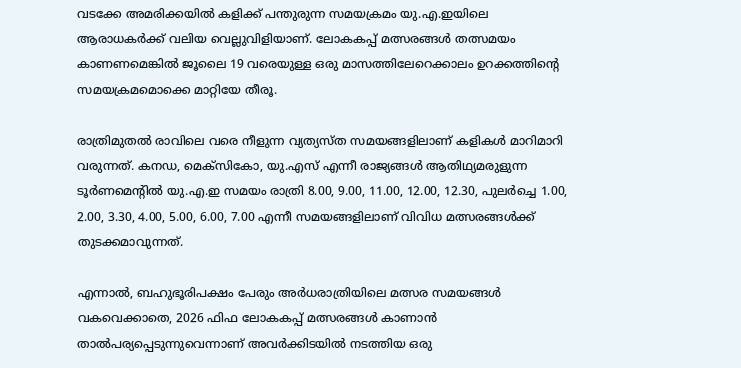വടക്കേ അമരിക്കയിൽ കളിക്ക് പന്തുരുന്ന സമയക്രമം യു.എ.ഇയിലെ ആരാധകർക്ക് വലിയ വെല്ലുവിളിയാണ്. ലോകകപ്പ് മത്സരങ്ങൾ തത്സമയം കാണണമെങ്കിൽ ജൂലൈ 19 വരെയുള്ള ഒരു മാസത്തിലേറെക്കാലം ഉറക്കത്തിന്‍റെ സമയക്രമമൊക്കെ മാറ്റിയേ തീരൂ.

രാത്രിമുതൽ രാവിലെ വരെ നീളുന്ന വ്യത്യസ്ത സമയങ്ങളിലാണ് കളികൾ മാറിമാറി വരുന്നത്. കനഡ, മെക്സികോ, യു.എസ് എന്നീ രാജ്യങ്ങൾ ആതിഥ്യമരുളുന്ന ടൂർണമെന്‍റിൽ യു.എ.ഇ സമയം രാത്രി 8.00, 9.00, 11.00, 12.00, 12.30, പുലർച്ചെ 1.00, 2.00, 3.30, 4.00, 5.00, 6.00, 7.00 എന്നീ സമയങ്ങളിലാണ് വിവിധ മത്സരങ്ങൾക്ക് തുടക്കമാവുന്നത്.

എന്നാൽ, ബഹുഭൂരിപക്ഷം പേരും അർധരാത്രിയിലെ മത്സര സമയങ്ങൾ വകവെക്കാതെ, 2026 ഫിഫ ലോകകപ്പ് മത്സരങ്ങൾ കാണാൻ താൽപര്യപ്പെടുന്നുവെന്നാണ് അവർക്കിടയിൽ നടത്തിയ ഒരു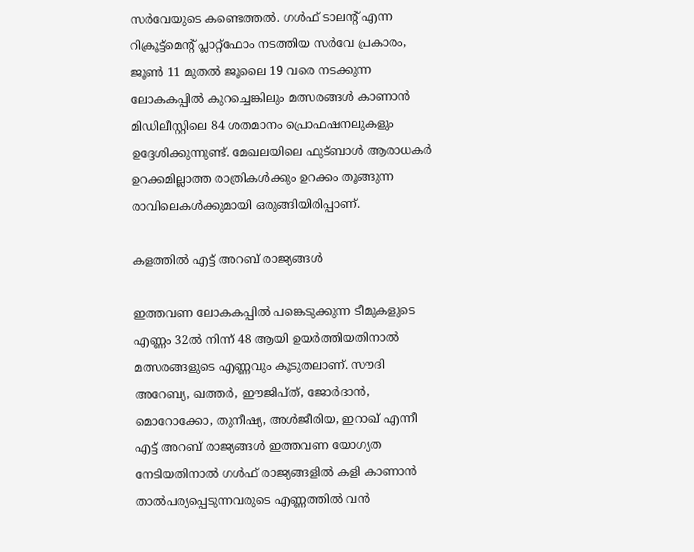സർവേയുടെ കണ്ടെത്തൽ. ഗൾഫ് ടാലന്‍റ് എന്ന റിക്രൂട്ട്‌മെന്‍റ് പ്ലാറ്റ്‌ഫോം നടത്തിയ സർവേ പ്രകാരം, ജൂൺ 11 മുതൽ ജൂലൈ 19 വരെ നടക്കുന്ന ലോകകപ്പിൽ കുറച്ചെങ്കിലും മത്സരങ്ങൾ കാണാൻ മിഡിലീസ്റ്റിലെ 84 ശതമാനം പ്രൊഫഷനലുകളും ഉദ്ദേശിക്കുന്നുണ്ട്. മേഖലയിലെ ഫുട്ബാൾ ആരാധകർ ഉറക്കമില്ലാത്ത രാത്രികൾക്കും ഉറക്കം തൂങ്ങുന്ന രാവിലെകൾക്കുമായി ഒരുങ്ങിയിരിപ്പാണ്.

കളത്തിൽ എട്ട് അറബ് രാജ്യങ്ങൾ

ഇത്തവണ ലോകകപ്പിൽ പങ്കെടുക്കുന്ന ടീമുകളുടെ എണ്ണം 32ൽ നിന്ന് 48 ആയി ഉയർത്തിയതിനാൽ മത്സരങ്ങളുടെ എണ്ണവും കൂടുതലാണ്. സൗദി അറേബ്യ, ഖത്തർ, ഈജിപ്ത്, ജോർദാൻ, മൊറോക്കോ, തുനീഷ്യ, അൾജീരിയ, ഇറാഖ് എന്നീ എട്ട് അറബ് രാജ്യങ്ങൾ ഇത്തവണ യോഗ്യത നേടിയതിനാൽ ഗൾഫ് രാജ്യങ്ങളിൽ കളി കാണാൻ താൽപര്യപ്പെടുന്നവരുടെ എണ്ണത്തിൽ വൻ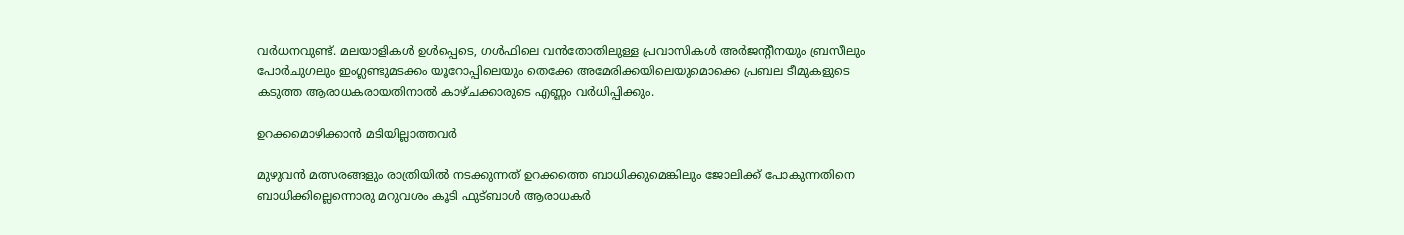വർധനവുണ്ട്. മലയാളികൾ ഉൾപ്പെടെ, ഗൾഫിലെ വൻതോതിലുള്ള പ്രവാസികൾ അർജന്‍റീനയും ബ്രസീലും പോർചുഗലും ഇംഗ്ലണ്ടുമടക്കം യൂറോപ്പിലെയും തെക്കേ അമേരിക്കയിലെയുമൊക്കെ പ്രബല ടീമുകളുടെ കടുത്ത ആരാധകരായതിനാൽ കാഴ്ചക്കാരുടെ എണ്ണം വർധിപ്പിക്കും.

ഉറക്കമൊഴിക്കാൻ മടിയില്ലാത്തവർ

മുഴുവൻ മത്സരങ്ങളും രാത്രിയിൽ നടക്കുന്നത് ഉറക്കത്തെ ബാധിക്കുമെങ്കിലും ജോലിക്ക് പോകുന്നതിനെ ബാധിക്കില്ലെന്നൊരു മറുവശം കൂടി ഫുട്ബാൾ ആരാധകർ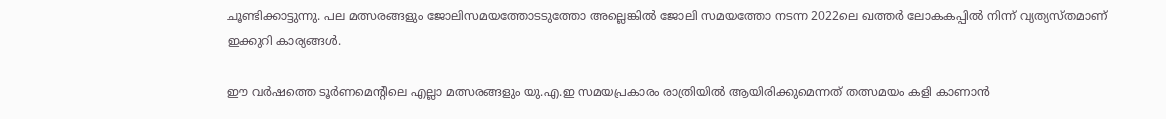ചൂണ്ടിക്കാട്ടുന്നു. പല മത്സരങ്ങളും ജോലിസമയത്തോടടുത്തോ അല്ലെങ്കിൽ ജോലി സമയത്തോ നടന്ന 2022ലെ ഖത്തർ ലോകകപ്പിൽ നിന്ന് വ്യത്യസ്തമാണ് ഇക്കുറി കാര്യങ്ങൾ.

ഈ വർഷത്തെ ടൂർണമെന്‍റിലെ എല്ലാ മത്സരങ്ങളും യു.എ.ഇ സമയപ്രകാരം രാത്രിയിൽ ആയിരിക്കുമെന്നത് തത്സമയം കളി കാണാൻ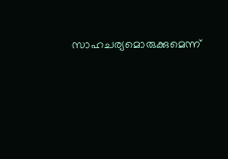സാഹചര്യമൊരുക്കുമെന്ന്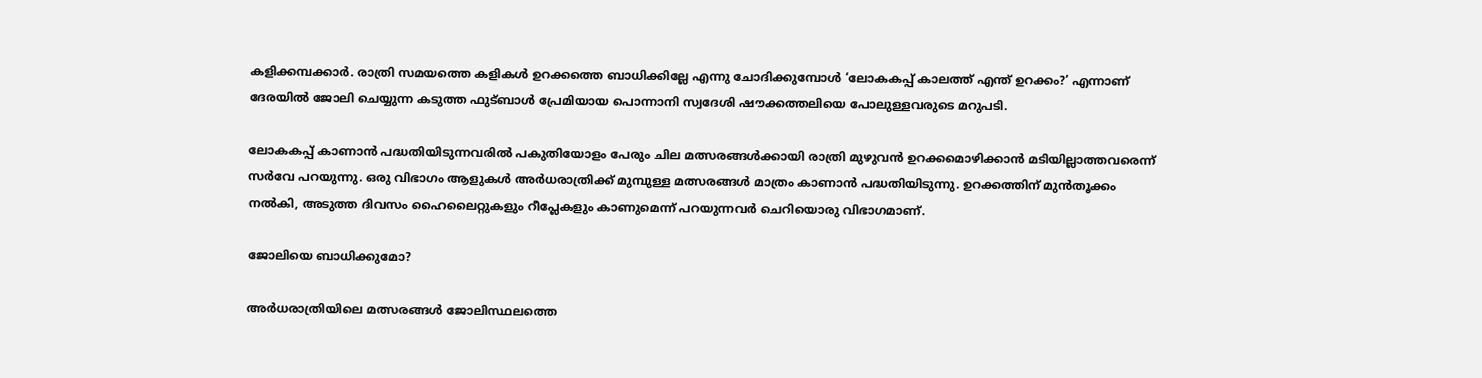കളിക്കമ്പക്കാർ. രാത്രി സമയത്തെ കളികൾ ഉറക്കത്തെ ബാധിക്കില്ലേ എന്നു ചോദിക്കുമ്പോൾ ‘ലോകകപ്പ് കാലത്ത് എന്ത് ഉറക്കം?’ എന്നാണ് ദേരയിൽ ജോലി ചെയ്യുന്ന കടുത്ത ഫുട്ബാൾ പ്രേമിയായ പൊന്നാനി സ്വദേശി ഷൗക്കത്തലിയെ പോലുള്ളവരുടെ മറുപടി.

ലോകകപ്പ് കാണാൻ പദ്ധതിയിടുന്നവരിൽ പകുതിയോളം പേരും ചില മത്സരങ്ങൾക്കായി രാത്രി മുഴുവൻ ഉറക്കമൊഴിക്കാൻ മടിയില്ലാത്തവരെന്ന് സർവേ പറയുന്നു. ഒരു വിഭാഗം ആളുകൾ അർധരാത്രിക്ക് മുമ്പുള്ള മത്സരങ്ങൾ മാത്രം കാണാൻ പദ്ധതിയിടുന്നു. ഉറക്കത്തിന് മുൻതൂക്കം നൽകി, അടുത്ത ദിവസം ഹൈലൈറ്റുകളും റീപ്ലേകളും കാണുമെന്ന് പറയുന്നവർ ചെറിയൊരു വിഭാഗമാണ്.

ജോലിയെ ബാധിക്കുമോ?

അർധരാത്രിയിലെ മത്സരങ്ങൾ ജോലിസ്ഥലത്തെ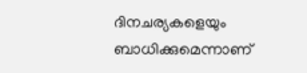ദിനചര്യകളെയും ബാധിക്കുമെന്നാണ്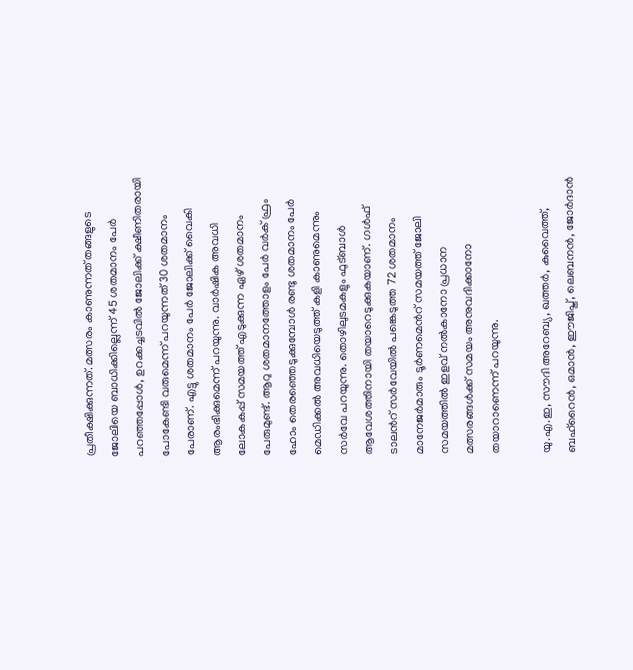പ്രതീക്ഷിക്കുന്നത്. മത്സരം കാണുന്നത് തങ്ങളുടെ ജോലിയെ ബാധിക്കില്ലെന്ന് 45 ശതമാനം പേർ പറഞ്ഞപ്പോൾ, ഉറക്കച്ചടവിൽ ജോലിക്ക് ക്ഷീണിതരായി പോകേണ്ടി വരുമെന്ന് പറയുന്നത് 30 ശതമാനം പേരാണ്. എട്ടു ശതമാനം പേർ ജോലിക്ക് വൈകി ആരംഭിക്കുമെന്ന് പറയുന്നു. വാർഷിക അവധി ലോകകപ്പ് സമയത്ത് എടുക്കുന്ന ഏഴ് ശതമാനം പേരുമുണ്ട്. ആറു ശതമാനത്തോളം പേർ വർക് ഫ്രം ഹോം തെരഞ്ഞെടുക്കുമ്പോൾ രണ്ടു ശതമാനം പേർ മെഡിക്കൽ അവധിയെടുത്ത് കളി കാണുമെന്നും സർവേ പറയുന്നു. തൊഴിലുടമകളും ഫുട്ബാൾ ആവേശത്തിനായി തയാറെടുക്കുകയാണ്. ഗൾഫ് ടാലന്‍റ് സർവേയിൽ പങ്കെടുത്ത 72 ശതമാനം മാനേജർമാരും ടൂർണമെന്‍റ് സമയത്ത് ജോലി സമയത്തിൽ ഇളവ് നൽകാനോ പ്രധാന മത്സരങ്ങൾക്ക് സമയം അനുവദിക്കാനോ തയാറാണെന്ന് പറയുന്നു.

യു.എ.ഇ, സൗദി അറേബ്യ, ഖത്തർ, കുവൈത്ത്, ബഹ്റൈൻ, ഒമാൻ, ഈജിപ്ത്, ലെബനൻ, ജോർദാൻ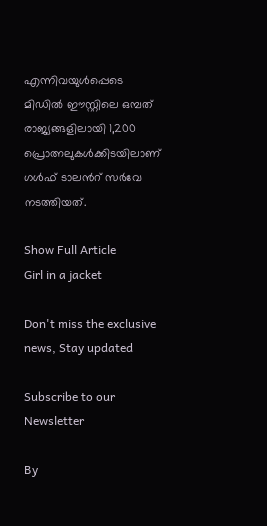എന്നിവയുൾപ്പെടെ മിഡിൽ ഈസ്റ്റിലെ ഒമ്പത് രാജ്യങ്ങളിലായി 1,200 പ്രൊത്നലുകൾക്കിടയിലാണ് ഗൾഫ് ടാലന്‍റ് സർവേ നടത്തിയത്.

Show Full Article
Girl in a jacket

Don't miss the exclusive news, Stay updated

Subscribe to our Newsletter

By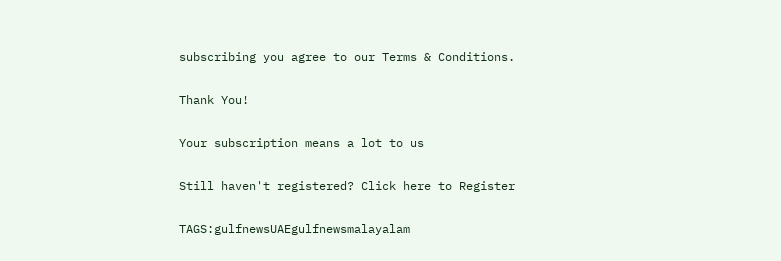subscribing you agree to our Terms & Conditions.

Thank You!

Your subscription means a lot to us

Still haven't registered? Click here to Register

TAGS:gulfnewsUAEgulfnewsmalayalam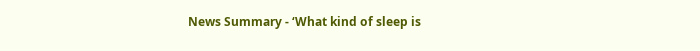News Summary - ‘What kind of sleep is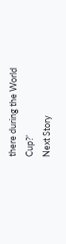there during the World Cup?’
Next Story